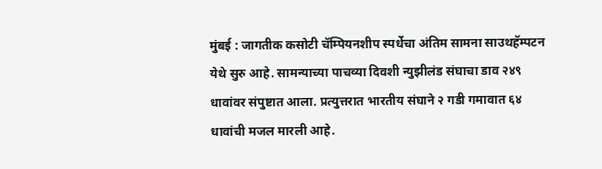मुंबई : जागतीक कसोटी चॅम्पियनशीप स्पर्धेचा अंतिम सामना साउथहॅम्पटन येथे सुरु आहे. सामन्याच्या पाचव्या दिवशी न्युझीलंड संघाचा डाव २४९ धावांवर संपुष्टात आला. प्रत्युत्तरात भारतीय संघाने २ गडी गमावात ६४ धावांची मजल मारली आहे.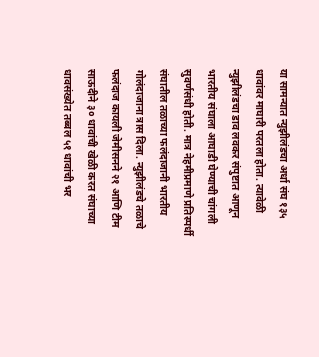या सामन्यात न्युझीलंडचा अर्धा संघ १३५ धावांवर माघारी परतला होता. त्यावेळी न्युझीलंडचा डाव लवकर संपुष्टात आणून भारतीय संघाला आघाडी घेण्याची चांगली सुवर्णसंधी होती. मात्र नेहमीप्रमाणे प्रतिस्पर्धी संघातील तळाच्या फलंदाजानी भारतीय गोलंदाजाना त्रास दिला. न्युझीलंडचे तळाचे फलंदाज कायली जेमीसनने २१ आणि टीम साऊदीने ३० धावांची खेळी करत संघाच्या धावसंख्येत तब्बल ५१ धावांची भर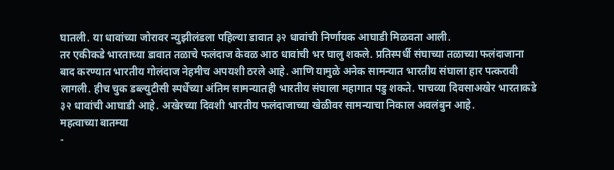घातली. या धावांच्या जोरावर न्युझीलंडला पहिल्या डावात ३२ धावांची निर्णायक आघाडी मिळवता आली.
तर एकीकडे भारताच्या डावात तळाचे फलंदाज केवळ आठ धावांची भर घालु शकले. प्रतिस्पर्धी संघाच्या तळाच्या फलंदाजाना बाद करण्यात भारतीय गोलंदाज नेहमीच अपयशी ठरले आहे. आणि यामुळे अनेक सामन्यात भारतीय संघाला हार पत्करावी लागली. हीच चुक डब्ल्युटीसी स्पर्धेच्या अंतिम सामन्यातही भारतीय संघाला महागात पडु शकते. पाचव्या दिवसाअखेर भारताकडे ३२ धावांची आघाडी आहे. अखेरच्या दिवशी भारतीय फलंदाजाच्या खेळीवर सामन्याचा निकाल अवलंबुन आहे.
महत्वाच्या बातम्या
-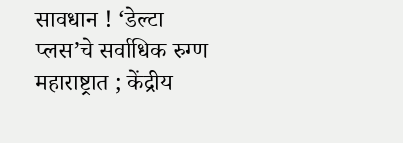सावधान ! ‘डेल्टा प्लस’चे सर्वाधिक रुग्ण महाराष्ट्रात ; केंद्रीय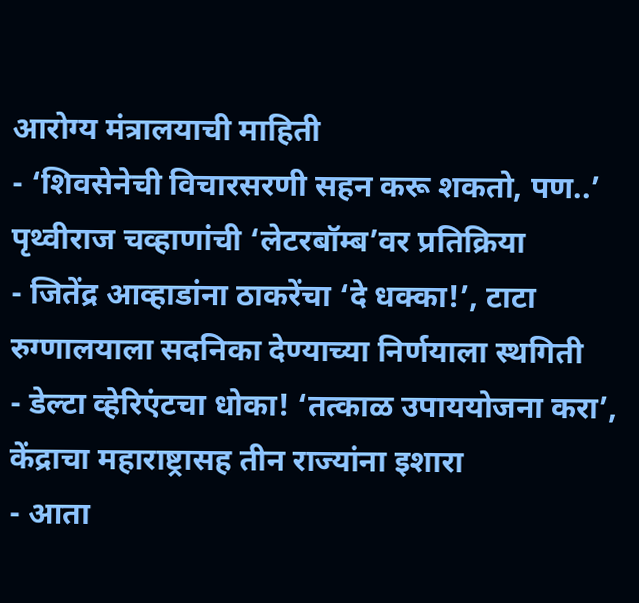आरोग्य मंत्रालयाची माहिती
- ‘शिवसेनेची विचारसरणी सहन करू शकतो, पण..’ पृथ्वीराज चव्हाणांची ‘लेटरबॉम्ब’वर प्रतिक्रिया
- जितेंद्र आव्हाडांना ठाकरेंचा ‘दे धक्का!’, टाटा रुग्णालयाला सदनिका देण्याच्या निर्णयाला स्थगिती
- डेल्टा व्हेरिएंटचा धोका! ‘तत्काळ उपाययोजना करा’, केंद्राचा महाराष्ट्रासह तीन राज्यांना इशारा
- आता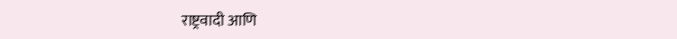राष्ट्रवादी आणि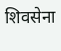शिवसेना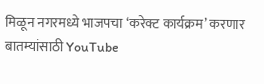मिळून नगरमध्ये भाजपचा ‘करेक्ट कार्यक्रम’ करणार
बातम्यांसाठी YouTube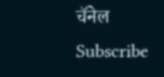चॅनेल Subscribe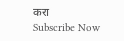करा
Subscribe Now